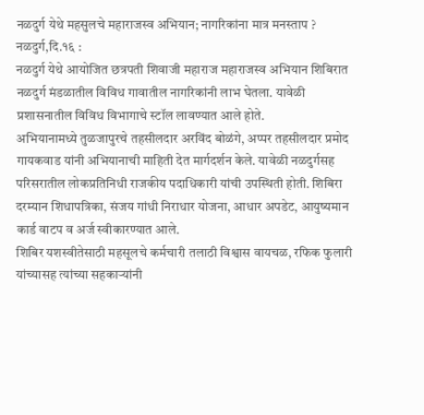नळदुर्ग येथे महसुलचे महाराजस्व अभियान; नागरिकांना मात्र मनस्ताप ?
नळदुर्ग,दि.१६ :
नळदुर्ग येथे आयोजित छत्रपती शिवाजी महाराज महाराजस्व अभियान शिबिरात नळदुर्ग मंडळातील विविध गावातील नागरिकांनी लाभ घेतला. यावेळी प्रशासनातील विविध विभागाचे स्टॉल लावण्यात आले होते.
अभियानामध्ये तुळजापुरचे तहसीलदार अरविंद बोळंगे, अप्पर तहसीलदार प्रमोद गायकवाड यांनी अभियानाची माहिती देत मार्गदर्शन केले. यावेळी नळदुर्गसह परिसरातील लोकप्रतिनिधी राजकीय पदाधिकारी यांची उपस्थिती होती. शिबिरा दरम्यान शिधापत्रिका, संजय गांधी निराधार योजना, आधार अपडेट, आयुष्यमान कार्ड वाटप व अर्ज स्वीकारण्यात आले.
शिबिर यशस्वीतेसाठी महसूलचे कर्मचारी तलाठी विश्वास वायचळ, रफिक फुलारी यांच्यासह त्यांच्या सहकाऱ्यांनी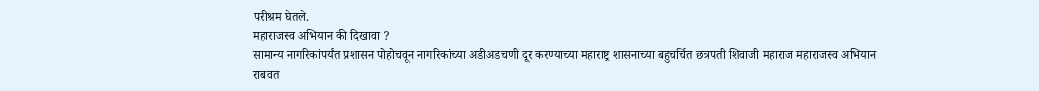परीश्रम घेतले.
महाराजस्व अभियान की दिखावा ?
सामान्य नागरिकांपर्यंत प्रशासन पोहोचवून नागरिकांच्या अडीअडचणी दूर करण्याच्या महाराष्ट्र शासनाच्या बहुचर्चित छत्रपती शिवाजी महाराज महाराजस्व अभियान राबवत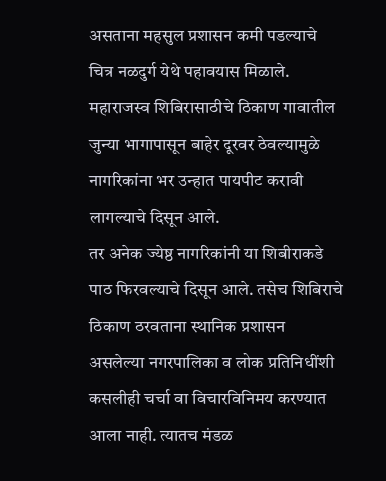असताना महसुल प्रशासन कमी पडल्याचे चित्र नळदुर्ग येथे पहावयास मिळाले. महाराजस्व शिबिरासाठीचे ठिकाण गावातील जुन्या भागापासून बाहेर दूरवर ठेवल्यामुळे नागरिकांना भर उन्हात पायपीट करावी लागल्याचे दिसून आले.
तर अनेक ज्येष्ठ नागरिकांनी या शिबीराकडे पाठ फिरवल्याचे दिसून आले. तसेच शिबिराचे ठिकाण ठरवताना स्थानिक प्रशासन असलेल्या नगरपालिका व लोक प्रतिनिधींशी कसलीही चर्चा वा विचारविनिमय करण्यात आला नाही. त्यातच मंडळ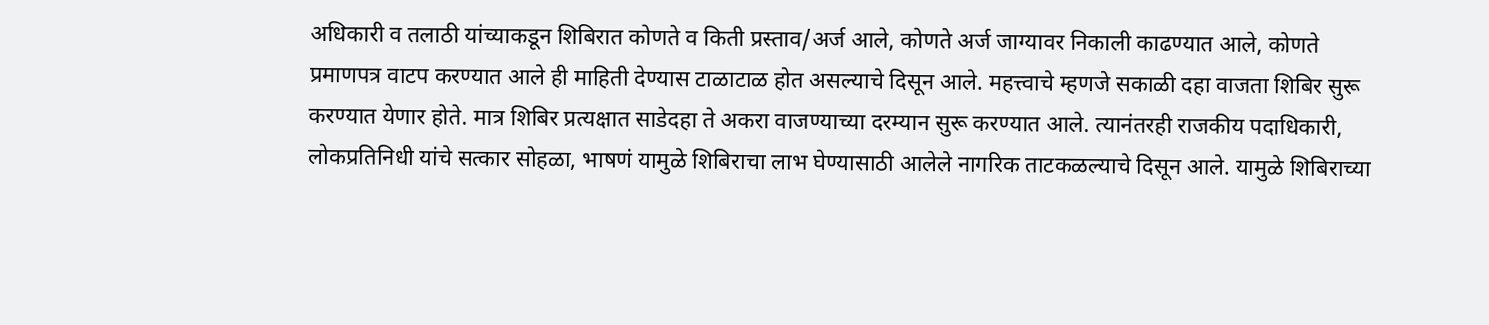अधिकारी व तलाठी यांच्याकडून शिबिरात कोणते व किती प्रस्ताव/अर्ज आले, कोणते अर्ज जाग्यावर निकाली काढण्यात आले, कोणते प्रमाणपत्र वाटप करण्यात आले ही माहिती देण्यास टाळाटाळ होत असल्याचे दिसून आले. महत्त्वाचे म्हणजे सकाळी दहा वाजता शिबिर सुरू करण्यात येणार होते. मात्र शिबिर प्रत्यक्षात साडेदहा ते अकरा वाजण्याच्या दरम्यान सुरू करण्यात आले. त्यानंतरही राजकीय पदाधिकारी, लोकप्रतिनिधी यांचे सत्कार सोहळा, भाषणं यामुळे शिबिराचा लाभ घेण्यासाठी आलेले नागरिक ताटकळल्याचे दिसून आले. यामुळे शिबिराच्या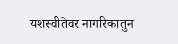यशस्वीतेवर नागरिकातुन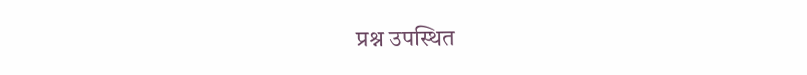प्रश्न उपस्थित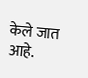केले जात आहे.